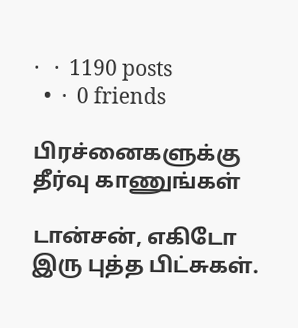·   ·  1190 posts
  •  ·  0 friends

பிரச்னைகளுக்கு தீர்வு காணுங்கள்

டான்சன், எகிடோ இரு புத்த பிட்சுகள்.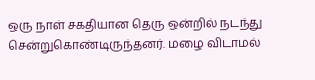ஒரு நாள் சகதியான தெரு ஒன்றில் நடந்து சென்றுகொண்டிருந்தனர். மழை விடாமல்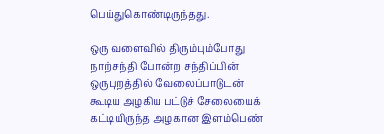பெய்துகொண்டிருந்தது.

ஒரு வளைவில் திரும்பும்போது நாற்சந்தி போன்ற சந்திப்பின் ஒருபுறத்தில் வேலைப்பாடுடன் கூடிய அழகிய பட்டுச் சேலையைக் கட்டியிருந்த அழகான இளம்பெண்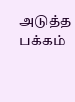அடுத்த பக்கம்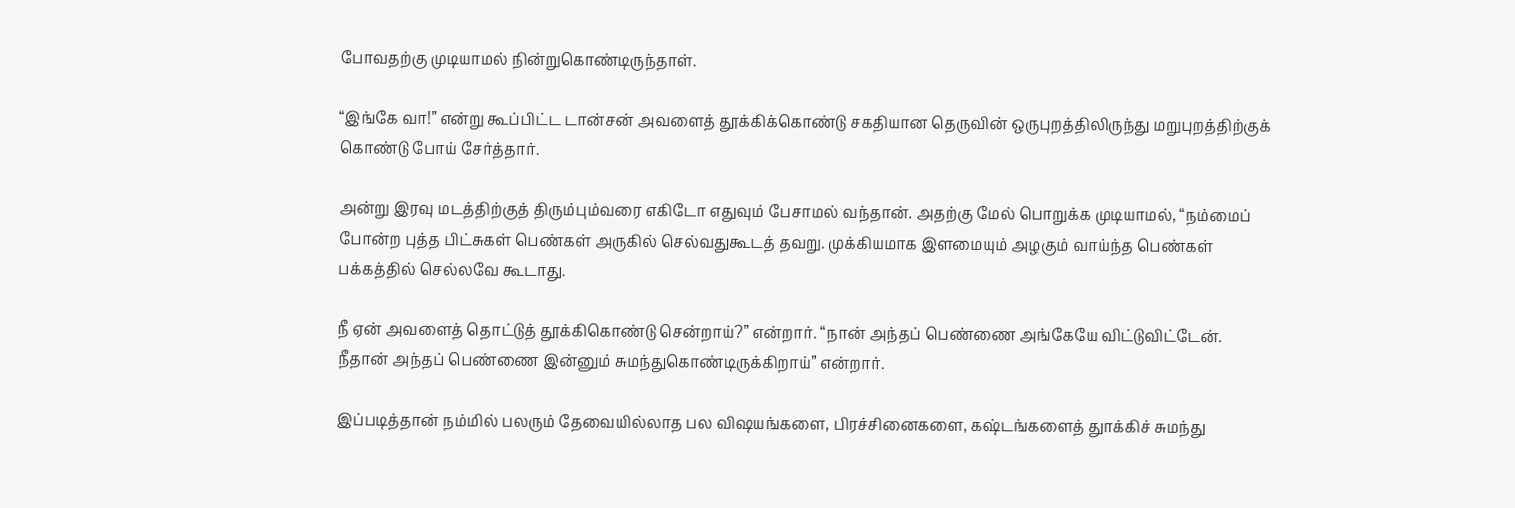போவதற்கு முடியாமல் நின்றுகொண்டிருந்தாள்.

“இங்கே வா!” என்று கூப்பிட்ட டான்சன் அவளைத் தூக்கிக்கொண்டு சகதியான தெருவின் ஒருபுறத்திலிருந்து மறுபுறத்திற்குக் கொண்டு போய் சேர்த்தார்.

அன்று இரவு மடத்திற்குத் திரும்பும்வரை எகிடோ எதுவும் பேசாமல் வந்தான். அதற்கு மேல் பொறுக்க முடியாமல், “நம்மைப் போன்ற புத்த பிட்சுகள் பெண்கள் அருகில் செல்வதுகூடத் தவறு. முக்கியமாக இளமையும் அழகும் வாய்ந்த பெண்கள் பக்கத்தில் செல்லவே கூடாது.

நீ ஏன் அவளைத் தொட்டுத் தூக்கிகொண்டு சென்றாய்?” என்றார். “நான் அந்தப் பெண்ணை அங்கேயே விட்டுவிட்டேன். நீதான் அந்தப் பெண்ணை இன்னும் சுமந்துகொண்டிருக்கிறாய்” என்றார்.

இப்படித்தான் நம்மில் பலரும் தேவையில்லாத பல விஷயங்களை, பிரச்சினைகளை, கஷ்டங்களைத் துாக்கிச் சுமந்து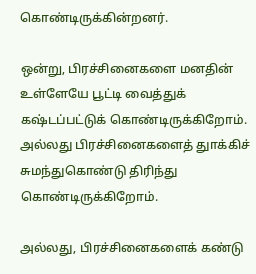கொண்டிருக்கின்றனர்.

ஒன்று, பிரச்சினைகளை மனதின் உள்ளேயே பூட்டி வைத்துக் கஷ்டப்பட்டுக் கொண்டிருக்கிறோம். அல்லது பிரச்சினைகளைத் துாக்கிச் சுமந்துகொண்டு திரிந்து கொண்டிருக்கிறோம்.

அல்லது, பிரச்சினைகளைக் கண்டு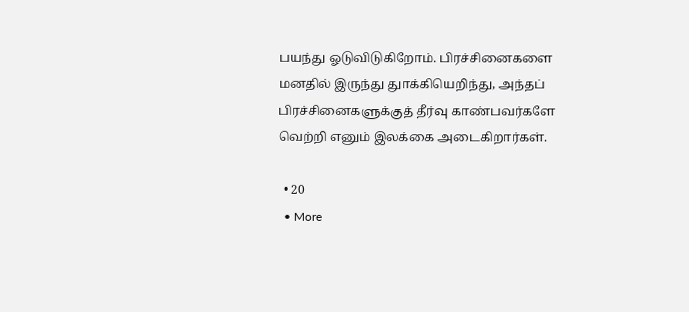பயந்து ஓடுவிடுகிறோம். பிரச்சினைகளை மனதில் இருந்து துாக்கியெறிந்து, அந்தப் பிரச்சினைகளுக்குத் தீர்வு காண்பவர்களே வெற்றி எனும் இலக்கை அடைகிறார்கள்.

  • 20
  • More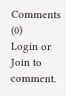Comments (0)
Login or Join to comment.